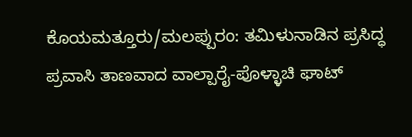ಕೊಯಮತ್ತೂರು/ಮಲಪ್ಪುರಂ: ತಮಿಳುನಾಡಿನ ಪ್ರಸಿದ್ಧ ಪ್ರವಾಸಿ ತಾಣವಾದ ವಾಲ್ಪಾರೈ-ಪೊಳ್ಳಾಚಿ ಘಾಟ್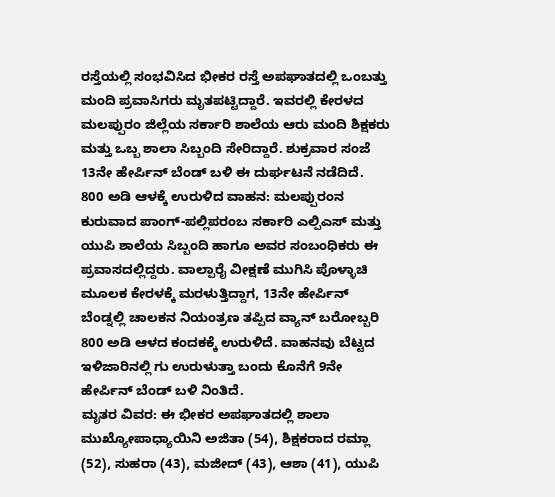ರಸ್ತೆಯಲ್ಲಿ ಸಂಭವಿಸಿದ ಭೀಕರ ರಸ್ತೆ ಅಪಘಾತದಲ್ಲಿ ಒಂಬತ್ತು ಮಂದಿ ಪ್ರವಾಸಿಗರು ಮೃತಪಟ್ಟಿದ್ದಾರೆ. ಇವರಲ್ಲಿ ಕೇರಳದ ಮಲಪ್ಪುರಂ ಜಿಲ್ಲೆಯ ಸರ್ಕಾರಿ ಶಾಲೆಯ ಆರು ಮಂದಿ ಶಿಕ್ಷಕರು ಮತ್ತು ಒಬ್ಬ ಶಾಲಾ ಸಿಬ್ಬಂದಿ ಸೇರಿದ್ದಾರೆ. ಶುಕ್ರವಾರ ಸಂಜೆ 13ನೇ ಹೇರ್ಪಿನ್ ಬೆಂಡ್ ಬಳಿ ಈ ದುರ್ಘಟನೆ ನಡೆದಿದೆ.
800 ಅಡಿ ಆಳಕ್ಕೆ ಉರುಳಿದ ವಾಹನ: ಮಲಪ್ಪುರಂನ ಕುರುವಾದ ಪಾಂಗ್-ಪಲ್ಲಿಪರಂಬ ಸರ್ಕಾರಿ ಎಲ್ಪಿಎಸ್ ಮತ್ತು ಯುಪಿ ಶಾಲೆಯ ಸಿಬ್ಬಂದಿ ಹಾಗೂ ಅವರ ಸಂಬಂಧಿಕರು ಈ ಪ್ರವಾಸದಲ್ಲಿದ್ದರು. ವಾಲ್ಪಾರೈ ವೀಕ್ಷಣೆ ಮುಗಿಸಿ ಪೊಳ್ಳಾಚಿ ಮೂಲಕ ಕೇರಳಕ್ಕೆ ಮರಳುತ್ತಿದ್ದಾಗ, 13ನೇ ಹೇರ್ಪಿನ್ ಬೆಂಡ್ನಲ್ಲಿ ಚಾಲಕನ ನಿಯಂತ್ರಣ ತಪ್ಪಿದ ವ್ಯಾನ್ ಬರೋಬ್ಬರಿ 800 ಅಡಿ ಆಳದ ಕಂದಕಕ್ಕೆ ಉರುಳಿದೆ. ವಾಹನವು ಬೆಟ್ಟದ ಇಳಿಜಾರಿನಲ್ಲಿ ಗು ಉರುಳುತ್ತಾ ಬಂದು ಕೊನೆಗೆ 9ನೇ ಹೇರ್ಪಿನ್ ಬೆಂಡ್ ಬಳಿ ನಿಂತಿದೆ.
ಮೃತರ ವಿವರ: ಈ ಭೀಕರ ಅಪಘಾತದಲ್ಲಿ ಶಾಲಾ ಮುಖ್ಯೋಪಾಧ್ಯಾಯಿನಿ ಅಜಿತಾ (54), ಶಿಕ್ಷಕರಾದ ರಮ್ಲಾ (52), ಸುಹರಾ (43), ಮಜೀದ್ (43), ಆಶಾ (41), ಯುಪಿ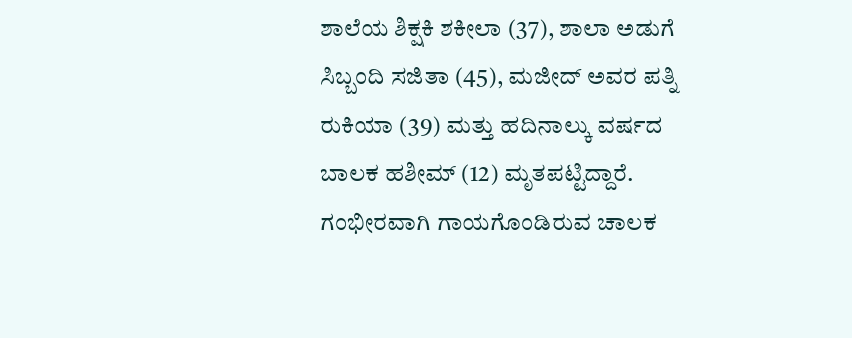ಶಾಲೆಯ ಶಿಕ್ಷಕಿ ಶಕೀಲಾ (37), ಶಾಲಾ ಅಡುಗೆ ಸಿಬ್ಬಂದಿ ಸಜಿತಾ (45), ಮಜೀದ್ ಅವರ ಪತ್ನಿ ರುಕಿಯಾ (39) ಮತ್ತು ಹದಿನಾಲ್ಕು ವರ್ಷದ ಬಾಲಕ ಹಶೀಮ್ (12) ಮೃತಪಟ್ಟಿದ್ದಾರೆ. ಗಂಭೀರವಾಗಿ ಗಾಯಗೊಂಡಿರುವ ಚಾಲಕ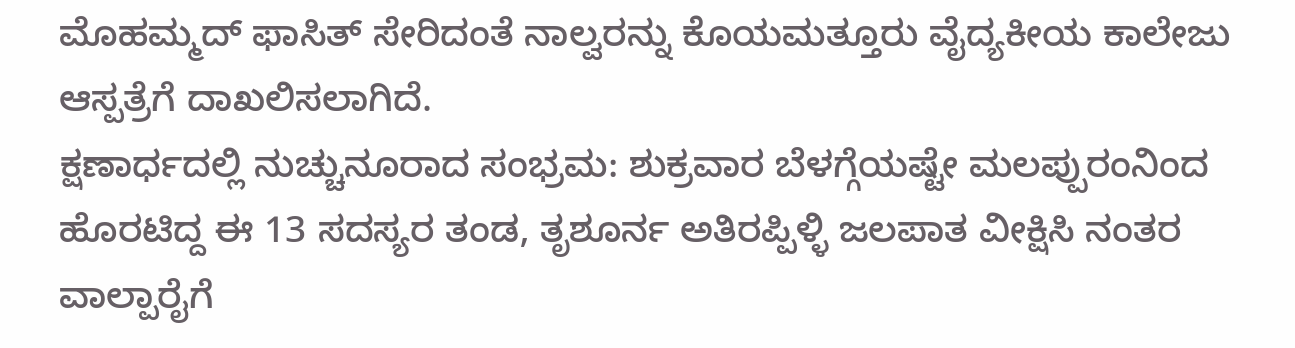ಮೊಹಮ್ಮದ್ ಫಾಸಿತ್ ಸೇರಿದಂತೆ ನಾಲ್ವರನ್ನು ಕೊಯಮತ್ತೂರು ವೈದ್ಯಕೀಯ ಕಾಲೇಜು ಆಸ್ಪತ್ರೆಗೆ ದಾಖಲಿಸಲಾಗಿದೆ.
ಕ್ಷಣಾರ್ಧದಲ್ಲಿ ನುಚ್ಚುನೂರಾದ ಸಂಭ್ರಮ: ಶುಕ್ರವಾರ ಬೆಳಗ್ಗೆಯಷ್ಟೇ ಮಲಪ್ಪುರಂನಿಂದ ಹೊರಟಿದ್ದ ಈ 13 ಸದಸ್ಯರ ತಂಡ, ತೃಶೂರ್ನ ಅತಿರಪ್ಪಿಳ್ಳಿ ಜಲಪಾತ ವೀಕ್ಷಿಸಿ ನಂತರ ವಾಲ್ಪಾರೈಗೆ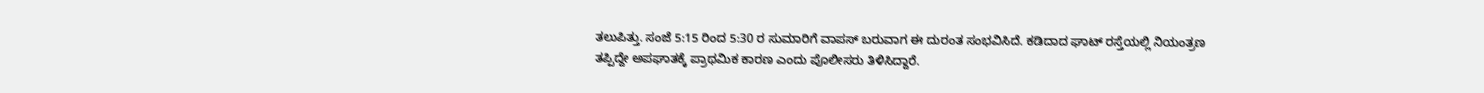ತಲುಪಿತ್ತು. ಸಂಜೆ 5:15 ರಿಂದ 5:30 ರ ಸುಮಾರಿಗೆ ವಾಪಸ್ ಬರುವಾಗ ಈ ದುರಂತ ಸಂಭವಿಸಿದೆ. ಕಡಿದಾದ ಘಾಟ್ ರಸ್ತೆಯಲ್ಲಿ ನಿಯಂತ್ರಣ ತಪ್ಪಿದ್ದೇ ಅಪಘಾತಕ್ಕೆ ಪ್ರಾಥಮಿಕ ಕಾರಣ ಎಂದು ಪೊಲೀಸರು ತಿಳಿಸಿದ್ದಾರೆ.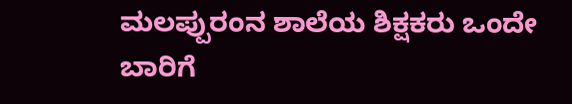ಮಲಪ್ಪುರಂನ ಶಾಲೆಯ ಶಿಕ್ಷಕರು ಒಂದೇ ಬಾರಿಗೆ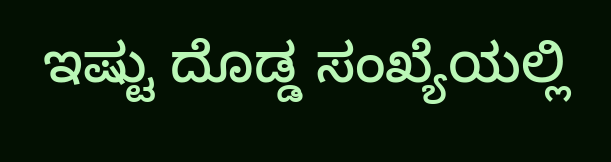ಇಷ್ಟು ದೊಡ್ಡ ಸಂಖ್ಯೆಯಲ್ಲಿ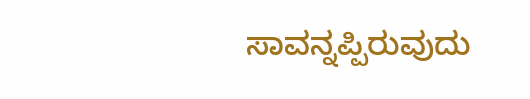ಸಾವನ್ನಪ್ಪಿರುವುದು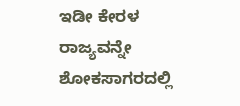ಇಡೀ ಕೇರಳ ರಾಜ್ಯವನ್ನೇ ಶೋಕಸಾಗರದಲ್ಲಿ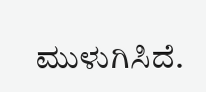ಮುಳುಗಿಸಿದೆ.